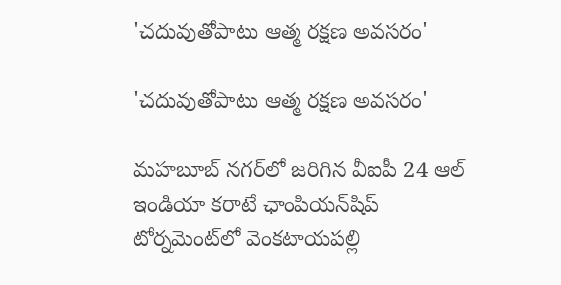'చదువుతోపాటు ఆత్మ రక్షణ అవసరం'

'చదువుతోపాటు ఆత్మ రక్షణ అవసరం'

మహబూబ్ నగర్‌లో జరిగిన వీఐపీ 24 ఆల్ ఇండియా కరాటే ఛాంపియన్‌షిప్ టోర్నమెంట్‌లో వెంకటాయపల్లి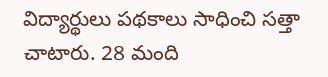విద్యార్థులు పథకాలు సాధించి సత్తా చాటారు. 28 మంది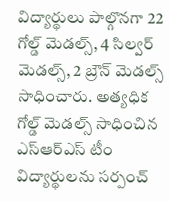విద్యార్థులు పాల్గొనగా 22 గోల్డ్ మెడల్స్, 4 సిల్వర్ మెడల్స్, 2 బ్రౌన్ మెడల్స్ సాధించారు. అత్యధిక గోల్డ్ మెడల్స్ సాధించిన ఎస్ఆర్ఎస్ టీం విద్యార్థులను సర్పంచ్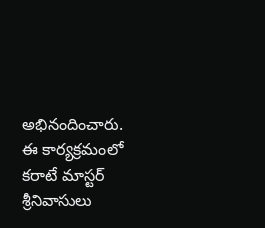అభినందించారు. ఈ కార్యక్రమంలో కరాటే మాస్టర్ శ్రీనివాసులు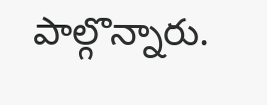పాల్గొన్నారు.